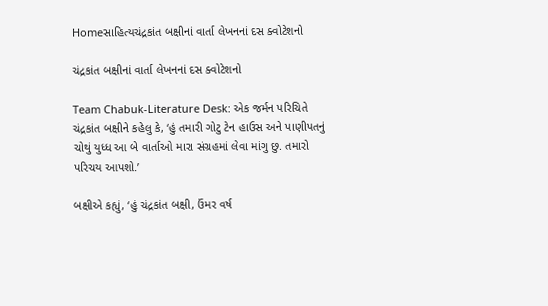Homeસાહિત્યચંદ્રકાંત બક્ષીનાં વાર્તા લેખનનાં દસ ક્વોટેશનો

ચંદ્રકાંત બક્ષીનાં વાર્તા લેખનનાં દસ ક્વોટેશનો

Team Chabuk-Literature Desk: એક જર્મન પરિચિતે ચંદ્રકાંત બક્ષીને કહેલુ કે, ‘હું તમારી ગોટુ ટેન હાઉસ અને પાણીપતનું ચોથું યુધ્ધ આ બે વાર્તાઓ મારા સંગ્રહમાં લેવા માંગુ છુ. તમારો પરિચય આપશો.’

બક્ષીએ કહ્યું, ‘હું ચંદ્રકાંત બક્ષી, ઉંમર વર્ષ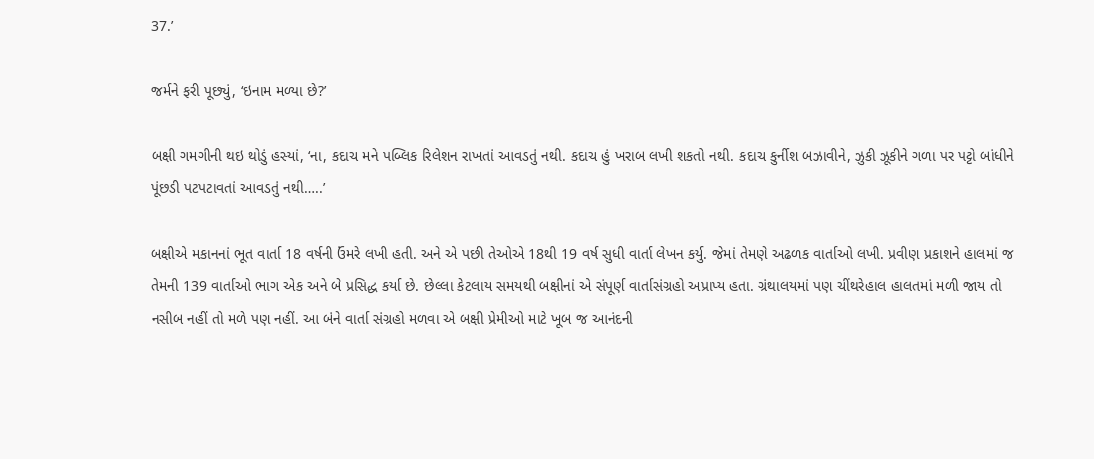37.’

જર્મને ફરી પૂછ્યું, ‘ઇનામ મળ્યા છે?’

બક્ષી ગમગીની થઇ થોડું હસ્યાં, ‘ના, કદાચ મને પબ્લિક રિલેશન રાખતાં આવડતું નથી. કદાચ હું ખરાબ લખી શકતો નથી. કદાચ કુર્નીશ બઝાવીને, ઝુકી ઝૂકીને ગળા પર પટ્ટો બાંધીને પૂંછડી પટપટાવતાં આવડતું નથી…..’

બક્ષીએ મકાનનાં ભૂત વાર્તા 18 વર્ષની ઉંમરે લખી હતી. અને એ પછી તેઓએ 18થી 19 વર્ષ સુધી વાર્તા લેખન કર્યુ. જેમાં તેમણે અઢળક વાર્તાઓ લખી. પ્રવીણ પ્રકાશને હાલમાં જ તેમની 139 વાર્તાઓ ભાગ એક અને બે પ્રસિદ્ધ કર્યા છે. છેલ્લા કેટલાય સમયથી બક્ષીનાં એ સંપૂર્ણ વાર્તાસંગ્રહો અપ્રાપ્ય હતા. ગ્રંથાલયમાં પણ ચીંથરેહાલ હાલતમાં મળી જાય તો નસીબ નહીં તો મળે પણ નહીં. આ બંને વાર્તા સંગ્રહો મળવા એ બક્ષી પ્રેમીઓ માટે ખૂબ જ આનંદની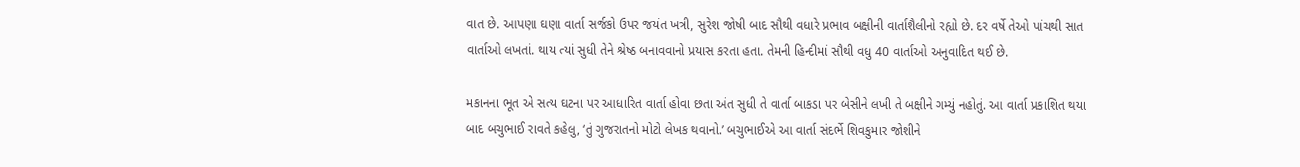વાત છે. આપણા ઘણા વાર્તા સર્જકો ઉપર જયંત ખત્રી, સુરેશ જોષી બાદ સૌથી વધારે પ્રભાવ બક્ષીની વાર્તાશૈલીનો રહ્યો છે. દર વર્ષે તેઓ પાંચથી સાત વાર્તાઓ લખતાં. થાય ત્યાં સુધી તેને શ્રેષ્ઠ બનાવવાનો પ્રયાસ કરતા હતા. તેમની હિન્દીમાં સૌથી વધુ 40 વાર્તાઓ અનુવાદિત થઈ છે.

મકાનના ભૂત એ સત્ય ઘટના પર આધારિત વાર્તા હોવા છતા અંત સુધી તે વાર્તા બાકડા પર બેસીને લખી તે બક્ષીને ગમ્યું નહોતું. આ વાર્તા પ્રકાશિત થયા બાદ બચુભાઈ રાવતે કહેલુ, ‘તું ગુજરાતનો મોટો લેખક થવાનો.’ બચુભાઈએ આ વાર્તા સંદર્ભે શિવકુમાર જોશીને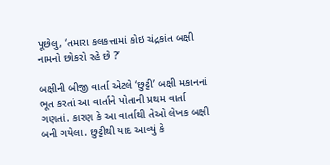પૂછેલુ, ‘તમારા કલકત્તામાં કોઇ ચંદ્રકાંત બક્ષી નામનો છોકરો રહે છે ?’

બક્ષીની બીજી વાર્તા એટલે ‘છુટ્ટી’ બક્ષી મકાનનાં ભૂત કરતાં આ વાર્તાને પોતાની પ્રથમ વાર્તા ગણતાં. કારણ કે આ વાર્તાથી તેઓ લેખક બક્ષી બની ગયેલા. છુટ્ટીથી યાદ આવ્યું કે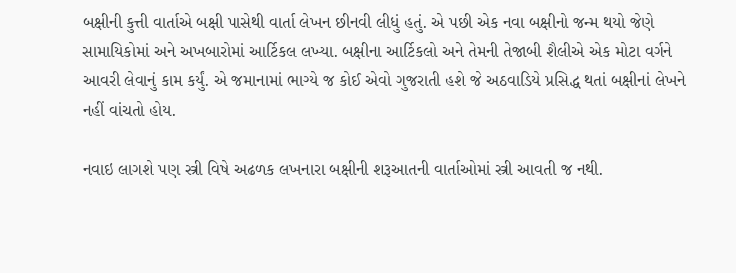બક્ષીની કુત્તી વાર્તાએ બક્ષી પાસેથી વાર્તા લેખન છીનવી લીધું હતું. એ પછી એક નવા બક્ષીનો જન્મ થયો જેણે સામાયિકોમાં અને અખબારોમાં આર્ટિકલ લખ્યા. બક્ષીના આર્ટિકલો અને તેમની તેજાબી શૈલીએ એક મોટા વર્ગને આવરી લેવાનું કામ કર્યું. એ જમાનામાં ભાગ્યે જ કોઈ એવો ગુજરાતી હશે જે અઠવાડિયે પ્રસિદ્ધ થતાં બક્ષીનાં લેખને નહીં વાંચતો હોય.

નવાઇ લાગશે પણ સ્ત્રી વિષે અઢળક લખનારા બક્ષીની શરૂઆતની વાર્તાઓમાં સ્ત્રી આવતી જ નથી.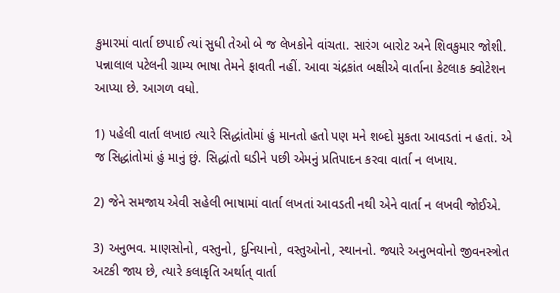કુમારમાં વાર્તા છપાઈ ત્યાં સુધી તેઓ બે જ લેખકોને વાંચતા. સારંગ બારોટ અને શિવકુમાર જોશી. પન્નાલાલ પટેલની ગ્રામ્ય ભાષા તેમને ફાવતી નહીં. આવા ચંદ્રકાંત બક્ષીએ વાર્તાના કેટલાક ક્વોટેશન આપ્યા છે. આગળ વધો.

1) પહેલી વાર્તા લખાઇ ત્યારે સિદ્ધાંતોમાં હું માનતો હતો પણ મને શબ્દો મુકતા આવડતાં ન હતાં. એ જ સિદ્ધાંતોમાં હું માનું છું. સિદ્ધાંતો ઘડીને પછી એમનું પ્રતિપાદન કરવા વાર્તા ન લખાય.

2) જેને સમજાય એવી સહેલી ભાષામાં વાર્તા લખતાં આવડતી નથી એને વાર્તા ન લખવી જોઈએ.

3) અનુભવ. માણસોનો, વસ્તુનો, દુનિયાનો, વસ્તુઓનો, સ્થાનનો. જ્યારે અનુભવોનો જીવનસ્ત્રોત અટકી જાય છે, ત્યારે કલાકૃતિ અર્થાત્ વાર્તા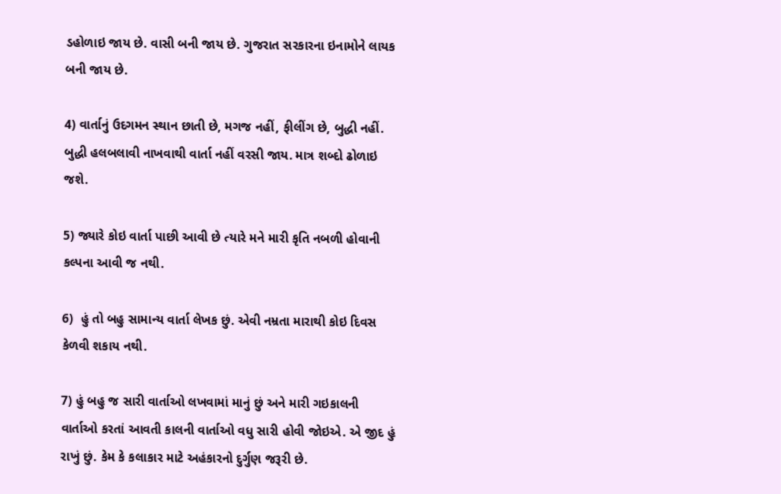ડહોળાઇ જાય છે. વાસી બની જાય છે. ગુજરાત સરકારના ઇનામોને લાયક બની જાય છે.

4) વાર્તાનું ઉદગમન સ્થાન છાતી છે, મગજ નહીં, ફીલીંગ છે, બુદ્ધી નહીં. બુદ્ધી હલબલાવી નાખવાથી વાર્તા નહીં વરસી જાય. માત્ર શબ્દો ઢોળાઇ જશે.

5) જ્યારે કોઇ વાર્તા પાછી આવી છે ત્યારે મને મારી કૃતિ નબળી હોવાની કલ્પના આવી જ નથી.

6)  હું તો બહુ સામાન્ય વાર્તા લેખક છું. એવી નમ્રતા મારાથી કોઇ દિવસ કેળવી શકાય નથી.

7) હું બહુ જ સારી વાર્તાઓ લખવામાં માનું છું અને મારી ગઇકાલની વાર્તાઓ કરતાં આવતી કાલની વાર્તાઓ વધુ સારી હોવી જોઇએ. એ જીદ હું રાખું છું. કેમ કે કલાકાર માટે અહંકારનો દુર્ગુણ જરૂરી છે.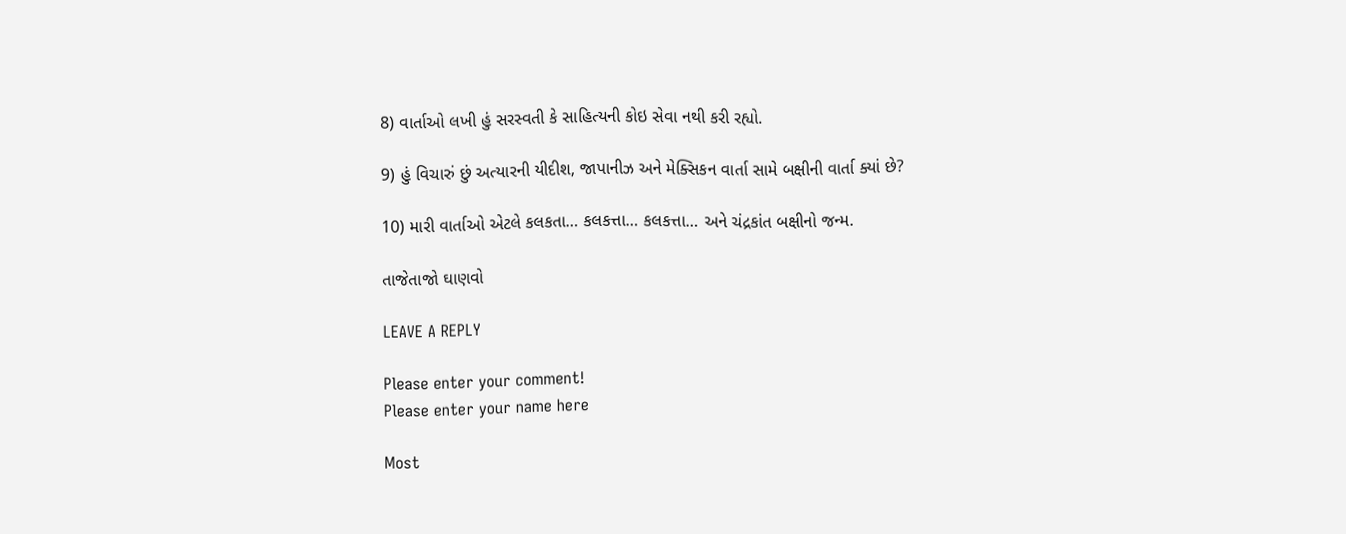8) વાર્તાઓ લખી હું સરસ્વતી કે સાહિત્યની કોઇ સેવા નથી કરી રહ્યો.

9) હું વિચારું છું અત્યારની યીદીશ, જાપાનીઝ અને મેક્સિકન વાર્તા સામે બક્ષીની વાર્તા ક્યાં છે?

10) મારી વાર્તાઓ એટલે કલકતા… કલકત્તા… કલકત્તા… અને ચંદ્રકાંત બક્ષીનો જન્મ.

તાજેતાજો ઘાણવો

LEAVE A REPLY

Please enter your comment!
Please enter your name here

Most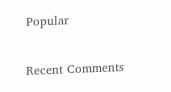Popular

Recent Comments